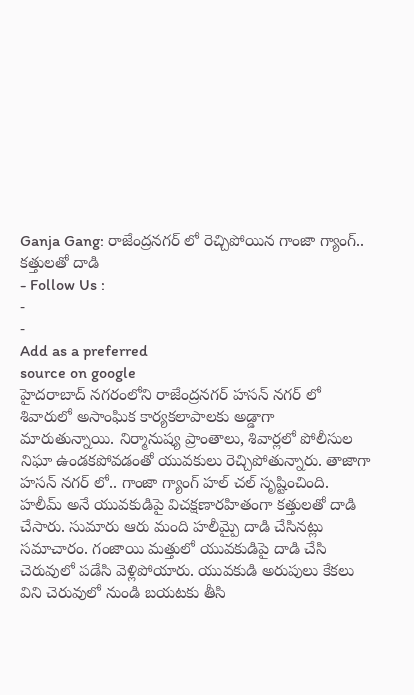Ganja Gang: రాజేంద్రనగర్ లో రెచ్చిపోయిన గాంజా గ్యాంగ్.. కత్తులతో దాడి
- Follow Us :
-
-
Add as a preferred
source on google
హైదరాబాద్ నగరంలోని రాజేంద్రనగర్ హసన్ నగర్ లో శివారులో అసాంఘిక కార్యకలాపాలకు అడ్డాగా మారుతున్నాయి. నిర్మానుష్య ప్రాంతాలు, శివార్లలో పోలీసుల నిఘా ఉండకపోవడంతో యువకులు రెచ్చిపోతున్నారు. తాజాగా హసన్ నగర్ లో.. గాంజా గ్యాంగ్ హల్ చల్ సృష్టించింది. హలీమ్ అనే యువకుడిపై విచక్షణారహితంగా కత్తులతో దాడి చేసారు. సుమారు ఆరు మంది హలీమ్పై దాడి చేసినట్లు సమాచారం. గంజాయి మత్తులో యువకుడిపై దాడి చేసి చెరువులో పడేసి వెళ్లిపోయారు. యువకుడి అరుపులు కేకలు విని చెరువులో నుండి బయటకు తీసి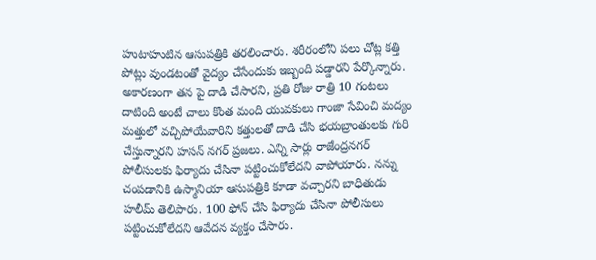హుటాహుటిన ఆసుపత్రికి తరలించారు. శరీరంలోని పలు చోట్ల కత్తి పోట్లు వుండటంతో వైద్యం చేసేందుకు ఇబ్బంది పడ్డారని పేర్కొన్నారు. అకారణంగా తన పై దాడి చేసారని, ప్రతి రోజు రాత్రి 10 గంటలు దాటింది అంటే చాలు కొంత మంది యువకులు గాంజా సేవించి మద్యం మత్తులో వచ్చిపోయేవారిని కత్తులతో దాడి చేసి భయబ్రాంతులకు గురి చేస్తున్నారని హసన్ నగర్ ప్రజలు. ఎన్ని సార్లు రాజేంద్రనగర్ పోలీసులకు ఫిర్యాదు చేసినా పట్టించుకోలేదని వాపోయారు. నన్ను చంపడానికి ఉస్మానియా ఆసుపత్రికి కూడా వచ్చారని బాధితుడు హలీమ్ తెలిపారు. 100 ఫోన్ చేసి ఫిర్యాదు చేసినా పోలీసులు పట్టించుకోలేదని ఆవేదన వ్యక్తం చేసారు.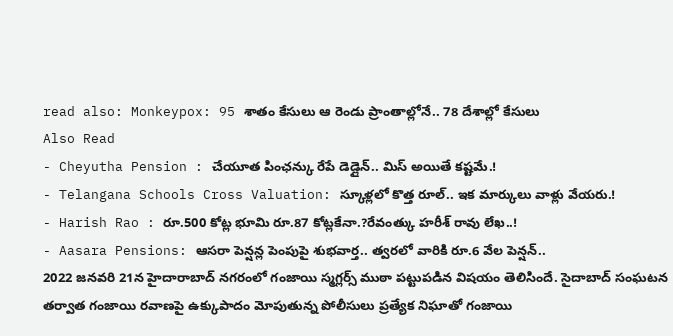read also: Monkeypox: 95 శాతం కేసులు ఆ రెండు ప్రాంతాల్లోనే.. 78 దేశాల్లో కేసులు
Also Read
- Cheyutha Pension : చేయూత పింఛన్కు రేపే డెడ్లైన్.. మిస్ అయితే కష్టమే.!
- Telangana Schools Cross Valuation: స్కూళ్లలో కొత్త రూల్.. ఇక మార్కులు వాళ్లు వేయరు.!
- Harish Rao : రూ.500 కోట్ల భూమి రూ.87 కోట్లకేనా.?రేవంత్కు హరీశ్ రావు లేఖ..!
- Aasara Pensions: ఆసరా పెన్షన్ల పెంపుపై శుభవార్త.. త్వరలో వారికి రూ.6 వేల పెన్షన్..
2022 జనవరి 21న హైదారాబాద్ నగరంలో గంజాయి స్మగ్లర్స్ ముఠా పట్టుపడిన విషయం తెలిసిందే. సైదాబాద్ సంఘటన తర్వాత గంజాయి రవాణపై ఉక్కుపాదం మోపుతున్న పోలీసులు ప్రత్యేక నిఘాతో గంజాయి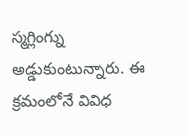స్మగ్లింగ్ను అడ్డుకుంటున్నారు. ఈ క్రమంలోనే వివిధ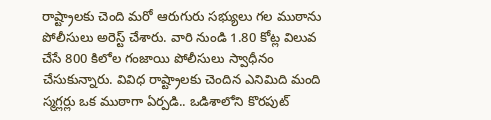రాష్ట్రాలకు చెంది మరో ఆరుగురు సభ్యులు గల ముఠాను పోలీసులు అరెస్ట్ చేశారు. వారి నుండి 1.80 కోట్ల విలువ చేసే 800 కిలోల గంజాయి పోలీసులు స్వాధీనం చేసుకున్నారు. వివిధ రాష్ట్రాలకు చెందిన ఎనిమిది మంది స్మగ్లర్లు ఒక ముఠాగా ఏర్పడి.. ఒడిశాలోని కొరపుట్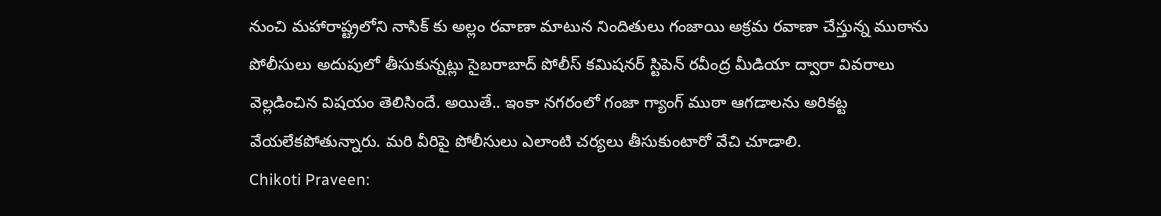నుంచి మహారాష్ట్రలోని నాసిక్ కు అల్లం రవాణా మాటున నిందితులు గంజాయి అక్రమ రవాణా చేస్తున్న ముఠాను పోలీసులు అదుపులో తీసుకున్నట్లు సైబరాబాద్ పోలీస్ కమిషనర్ స్టిపెన్ రవీంద్ర మీడియా ద్వారా వివరాలు వెల్లడించిన విషయం తెలిసిందే. అయితే.. ఇంకా నగరంలో గంజా గ్యాంగ్ ముఠా ఆగడాలను అరికట్ట వేయలేకపోతున్నారు. మరి వీరిపై పోలీసులు ఎలాంటి చర్యలు తీసుకుంటారో వేచి చూడాలి.
Chikoti Praveen: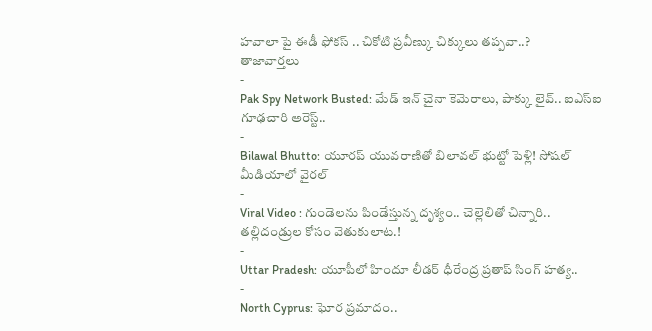హవాలా పై ఈడీ ఫోకస్ .. చికోటి ప్రవీణ్కు చిక్కులు తప్పవా..?
తాజావార్తలు
-
Pak Spy Network Busted: మేడ్ ఇన్ చైనా కెమెరాలు, పాక్కు లైవ్.. ఐఎస్ఐ గూఢచారి అరెస్ట్..
-
Bilawal Bhutto: యూరప్ యువరాణితో బిలావల్ భుట్టో పెళ్లి! సోషల్ మీడియాలో వైరల్
-
Viral Video : గుండెలను పిండేస్తున్న దృశ్యం.. చెల్లెలితో చిన్నారి.. తల్లిదండ్రుల కోసం వెతుకులాట.!
-
Uttar Pradesh: యూపీలో హిందూ లీడర్ ధీరేంద్ర ప్రతాప్ సింగ్ హత్య..
-
North Cyprus: ఘోర ప్రమాదం..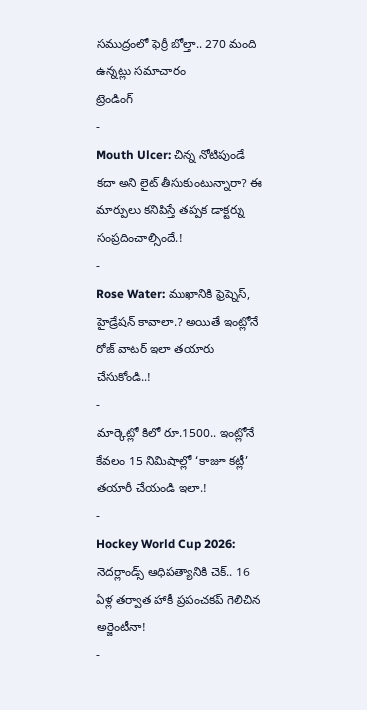సముద్రంలో ఫెర్రీ బోల్తా.. 270 మంది ఉన్నట్లు సమాచారం
ట్రెండింగ్
-
Mouth Ulcer: చిన్న నోటిపుండే కదా అని లైట్ తీసుకుంటున్నారా? ఈ మార్పులు కనిపిస్తే తప్పక డాక్టర్ను సంప్రదించాల్సిందే.!
-
Rose Water: ముఖానికి ఫ్రెష్నెస్, హైడ్రేషన్ కావాలా.? అయితే ఇంట్లోనే రోజ్ వాటర్ ఇలా తయారు చేసుకోండి..!
-
మార్కెట్లో కిలో రూ.1500.. ఇంట్లోనే కేవలం 15 నిమిషాల్లో ‘కాజూ కట్లీ’ తయారీ చేయండి ఇలా.!
-
Hockey World Cup 2026: నెదర్లాండ్స్ ఆధిపత్యానికి చెక్.. 16 ఏళ్ల తర్వాత హాకీ ప్రపంచకప్ గెలిచిన అర్జెంటీనా!
-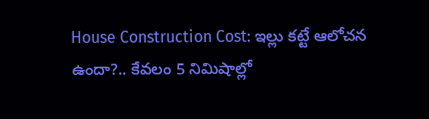House Construction Cost: ఇల్లు కట్టే ఆలోచన ఉందా?.. కేవలం 5 నిమిషాల్లో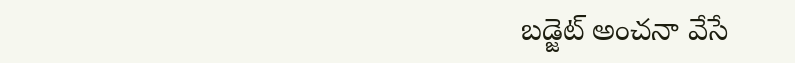బడ్జెట్ అంచనా వేసే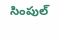సింపుల్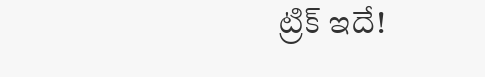ట్రిక్ ఇదే!